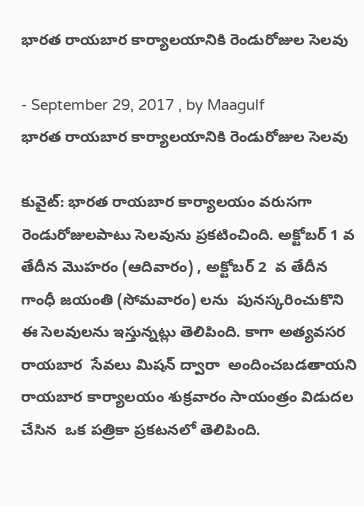భారత రాయబార కార్యాలయానికి రెండురోజుల సెలవు

- September 29, 2017 , by Maagulf
భారత రాయబార కార్యాలయానికి రెండురోజుల సెలవు

కువైట్: భారత రాయబార కార్యాలయం వరుసగా రెండురోజులపాటు సెలవును ప్రకటించింది. అక్టోబర్ 1 వ తేదీన మొహరం (ఆదివారం) , అక్టోబర్ 2  వ తేదీన గాంధీ జయంతి (సోమవారం) లను  పునస్కరించుకొని ఈ సెలవులను ఇస్తున్నట్లు తెలిపింది. కాగా అత్యవసర రాయబార  సేవలు మిషన్ ద్వారా  అందించబడతాయని  రాయబార కార్యాలయం శుక్రవారం సాయంత్రం విడుదల చేసిన  ఒక పత్రికా ప్రకటనలో తెలిపింది.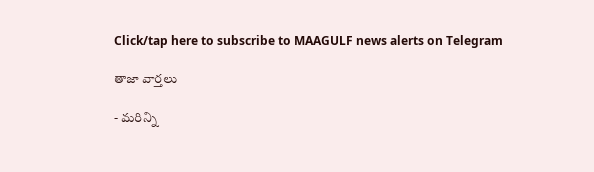Click/tap here to subscribe to MAAGULF news alerts on Telegram

తాజా వార్తలు

- మరిన్ని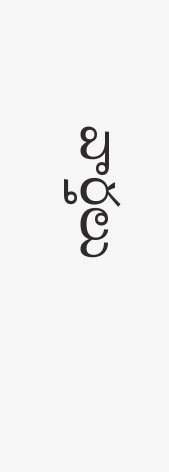వార్తలు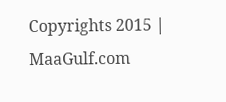Copyrights 2015 | MaaGulf.com